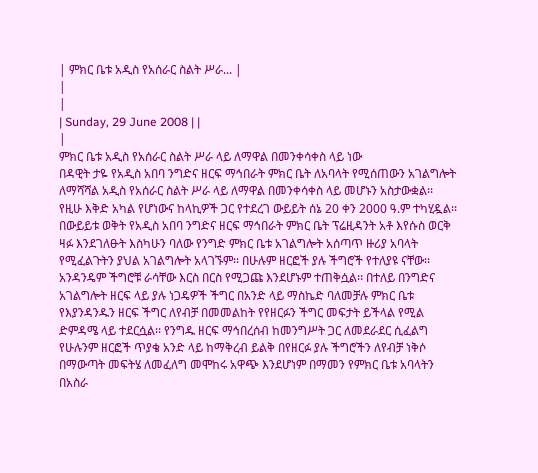| ምክር ቤቱ አዲስ የአሰራር ስልት ሥራ... |
|
|
| Sunday, 29 June 2008 | |
|
ምክር ቤቱ አዲስ የአሰራር ስልት ሥራ ላይ ለማዋል በመንቀሳቀስ ላይ ነው
በዳዊት ታዬ የአዲስ አበባ ንግድና ዘርፍ ማኅበራት ምክር ቤት ለአባላት የሚሰጠውን አገልግሎት ለማሻሻል አዲስ የአሰራር ስልት ሥራ ላይ ለማዋል በመንቀሳቀስ ላይ መሆኑን አስታውቋል፡፡ የዚሁ እቅድ አካል የሆነውና ከላኪዎች ጋር የተደረገ ውይይት ሰኔ 20 ቀን 2000 ዓ.ም ተካሂዷል፡፡ በውይይቱ ወቅት የአዲስ አበባ ንግድና ዘርፍ ማኅበራት ምክር ቤት ፕሬዚዳንት አቶ እየሱስ ወርቅ ዛፉ እንደገለፁት እስካሁን ባለው የንግድ ምክር ቤቱ አገልግሎት አሰጣጥ ዙሪያ አባላት የሚፈልጉትን ያህል አገልግሎት አላገኙም፡፡ በሁሉም ዘርፎች ያሉ ችግሮች የተለያዩ ናቸው፡፡ አንዳንዴም ችግሮቹ ራሳቸው እርስ በርስ የሚጋጩ እንደሆኑም ተጠቅሷል፡፡ በተለይ በንግድና አገልግሎት ዘርፍ ላይ ያሉ ነጋዴዎች ችግር በአንድ ላይ ማስኬድ ባለመቻሉ ምክር ቤቱ የእያንዳንዱን ዘርፍ ችግር ለየብቻ በመመልከት የየዘርፉን ችግር መፍታት ይችላል የሚል ድምዳሜ ላይ ተደርሷል፡፡ የንግዱ ዘርፍ ማኅበረሰብ ከመንግሥት ጋር ለመደራደር ሲፈልግ የሁሉንም ዘርፎች ጥያቄ አንድ ላይ ከማቅረብ ይልቅ በየዘርፉ ያሉ ችግሮችን ለየብቻ ነቅሶ በማውጣት መፍትሄ ለመፈለግ መሞከሩ አዋጭ እንደሆነም በማመን የምክር ቤቱ አባላትን በአስራ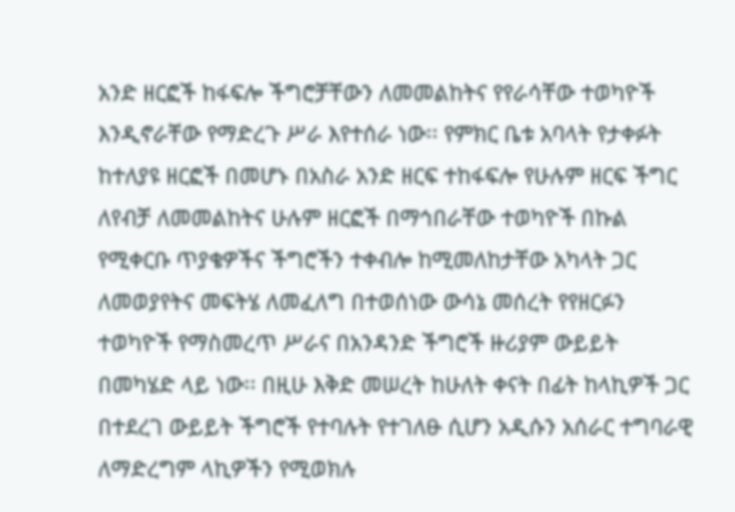አንድ ዘርፎች ከፋፍሎ ችግሮቻቸውን ለመመልከትና የየራሳቸው ተወካዮች እንዲኖራቸው የማድረጉ ሥራ እየተሰራ ነው፡፡ የምክር ቤቱ አባላት የታቀፉት ከተለያዩ ዘርፎች በመሆኑ በአስራ አንድ ዘርፍ ተከፋፍሎ የሁሉም ዘርፍ ችግር ለየብቻ ለመመልከትና ሁሉም ዘርፎች በማኅበራቸው ተወካዮች በኩል የሚቀርቡ ጥያቄዎችና ችግሮችን ተቀብሎ ከሚመለከታቸው አካላት ጋር ለመወያየትና መፍትሄ ለመፈለግ በተወሰነው ውሳኔ መሰረት የየዘርፉን ተወካዮች የማስመረጥ ሥራና በአንዳንድ ችግሮች ዙሪያም ውይይት በመካሄድ ላይ ነው፡፡ በዚሁ እቅድ መሠረት ከሁለት ቀናት በፊት ከላኪዎች ጋር በተደረገ ውይይት ችግሮች የተባሉት የተገለፁ ሲሆን አዲሱን አሰራር ተግባራዊ ለማድረግም ላኪዎችን የሚወክሉ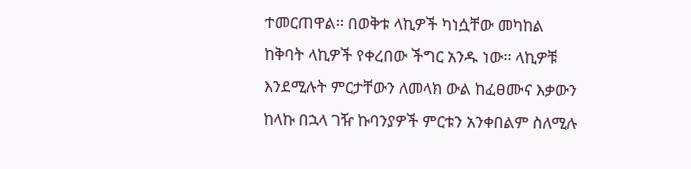ተመርጠዋል፡፡ በወቅቱ ላኪዎች ካነሷቸው መካከል ከቅባት ላኪዎች የቀረበው ችግር አንዱ ነው፡፡ ላኪዎቹ እንደሚሉት ምርታቸውን ለመላክ ውል ከፈፀሙና እቃውን ከላኩ በኋላ ገዥ ኩባንያዎች ምርቱን አንቀበልም ስለሚሉ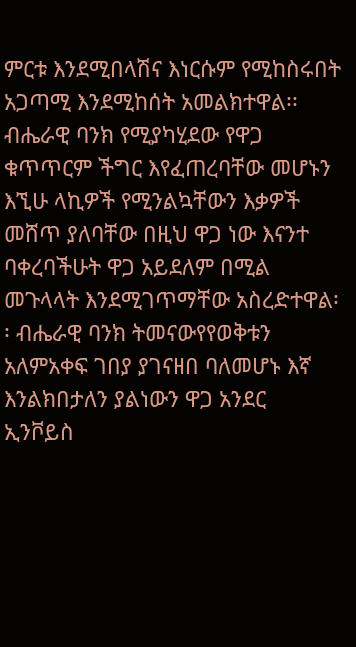ምርቱ እንደሚበላሽና እነርሱም የሚከስሩበት አጋጣሚ እንደሚከሰት አመልክተዋል፡፡ ብሔራዊ ባንክ የሚያካሂደው የዋጋ ቁጥጥርም ችግር እየፈጠረባቸው መሆኑን እኚሁ ላኪዎች የሚንልኳቸውን እቃዎች መሸጥ ያለባቸው በዚህ ዋጋ ነው እናንተ ባቀረባችሁት ዋጋ አይደለም በሚል መጉላላት እንደሚገጥማቸው አስረድተዋል፡፡ ብሔራዊ ባንክ ትመናውየየወቅቱን አለምአቀፍ ገበያ ያገናዘበ ባለመሆኑ እኛ እንልክበታለን ያልነውን ዋጋ አንደር ኢንቮይስ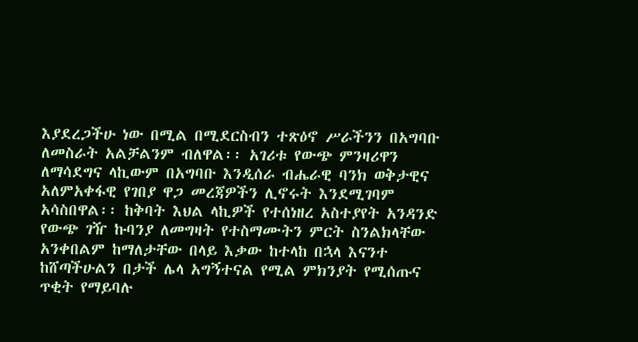እያደረጋችሁ ነው በሚል በሚደርስብን ተጽዕኖ ሥራችንን በአግባቡ ለመስራት አልቻልንም ብለዋል፡፡ አገሪቱ የውጭ ምንዛሪዋን ለማሳደግና ላኪውም በአግባቡ እንዲሰራ ብሔራዊ ባንክ ወቅታዊና አለምአቀፋዊ የገበያ ዋጋ መረጃዎችን ሊኖሩት እንደሚገባም አሳስበዋል፡፡ ከቅባት እህል ላኪዎች የተሰነዘረ አስተያየት አንዳንድ የውጭ ገዥ ኩባንያ ለመግዛት የተስማሙትን ምርት ስንልክላቸው አንቀበልም ከማለታቸው በላይ እቃው ከተላከ በኋላ እናንተ ከሸጣችሁልን በታች ሌላ አግኝተናል የሚል ምክንያት የሚሰጡና ጥቂት የማይባሉ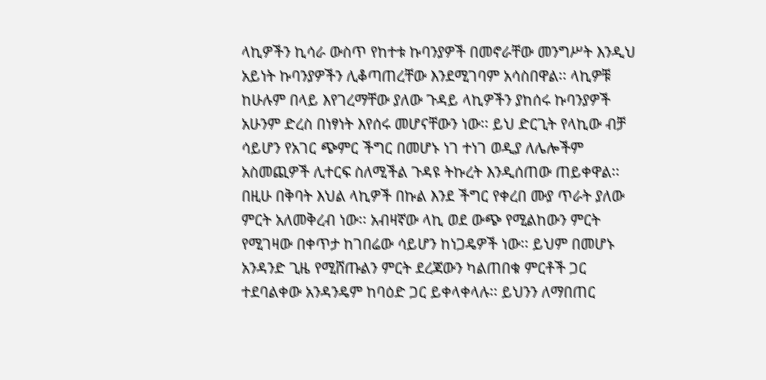ላኪዎችን ኪሳራ ውስጥ የከተቱ ኩባንያዎች በመኖራቸው መንግሥት እንዲህ አይነት ኩባንያዎችን ሊቆጣጠረቸው እንደሚገባም አሳስበዋል፡፡ ላኪዎቹ ከሁሉም በላይ እየገረማቸው ያለው ጉዳይ ላኪዎችን ያከሰሩ ኩባንያዎች አሁንም ድረስ በነፃነት እየሰሩ መሆናቸውን ነው፡፡ ይህ ድርጊት የላኪው ብቻ ሳይሆን የአገር ጭምር ችግር በመሆኑ ነገ ተነገ ወዲያ ለሌሎችም አስመጪዎች ሊተርፍ ስለሚችል ጉዳዩ ትኩረት እንዲሰጠው ጠይቀዋል፡፡ በዚሁ በቅባት እህል ላኪዎች በኩል እንደ ችግር የቀረበ ሙያ ጥራት ያለው ምርት አለመቅረብ ነው፡፡ አብዛኛው ላኪ ወደ ውጭ የሚልከውን ምርት የሚገዛው በቀጥታ ከገበሬው ሳይሆን ከነጋዴዎች ነው፡፡ ይህም በመሆኑ አንዳንድ ጊዜ የሚሸጡልን ምርት ደረጃውን ካልጠበቁ ምርቶች ጋር ተደባልቀው አንዳንዴም ከባዕድ ጋር ይቀላቀላሉ፡፡ ይህንን ለማበጠር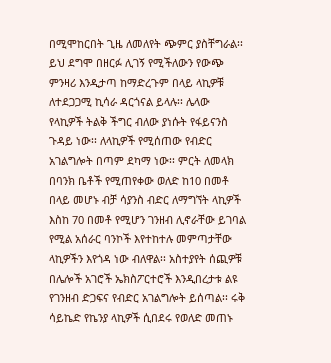በሚሞከርበት ጊዜ ለመለየት ጭምር ያስቸግራል፡፡ ይህ ደግሞ በዘርፉ ሊገኝ የሚችለውን የውጭ ምንዛሪ እንዲታጣ ከማድረጉም በላይ ላኪዎቹ ለተደጋጋሚ ኪሳራ ዳርጎናል ይላሉ፡፡ ሌላው የላኪዎች ትልቅ ችግር ብለው ያነሱት የፋይናንስ ጉዳይ ነው፡፡ ለላኪዎች የሚሰጠው የብድር አገልግሎት በጣም ደካማ ነው፡፡ ምርት ለመላክ በባንክ ቤቶች የሚጠየቀው ወለድ ከ10 በመቶ በላይ መሆኑ ብቻ ሳያንስ ብድር ለማግኘት ላኪዎች እስከ 70 በመቶ የሚሆን ገንዘብ ሊኖራቸው ይገባል የሚል አሰራር ባንኮች እየተከተሉ መምጣታቸው ላኪዎችን እየጎዳ ነው ብለዋል፡፡ አስተያየት ሰጪዎቹ በሌሎች አገሮች ኤክስፖርተሮች እንዲበረታቱ ልዩ የገንዘብ ድጋፍና የብድር አገልግሎት ይሰጣል፡፡ ሩቅ ሳይኬድ የኬንያ ላኪዎች ሲበደሩ የወለድ መጠኑ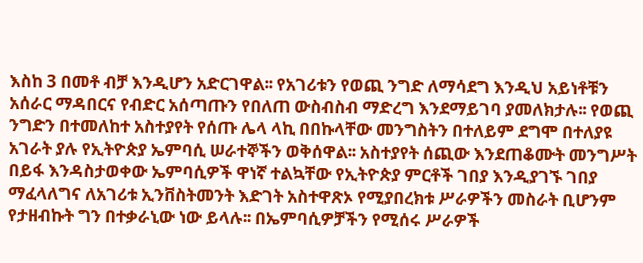እስከ 3 በመቶ ብቻ እንዲሆን አድርገዋል፡፡ የአገሪቱን የወጪ ንግድ ለማሳደግ እንዲህ አይነቶቹን አሰራር ማዳበርና የብድር አሰጣጡን የበለጠ ውስብስብ ማድረግ እንደማይገባ ያመለክታሉ፡፡ የወጪ ንግድን በተመለከተ አስተያየት የሰጡ ሌላ ላኪ በበኩላቸው መንግስትን በተለይም ደግሞ በተለያዩ አገራት ያሉ የኢትዮጵያ ኤምባሲ ሠራተኞችን ወቅሰዋል፡፡ አስተያየት ሰጪው እንደጠቆሙት መንግሥት በይፋ እንዳስታወቀው ኤምባሲዎች ዋነኛ ተልኳቸው የኢትዮጵያ ምርቶች ገበያ እንዲያገኙ ገበያ ማፈላለግና ለአገሪቱ ኢንቨስትመንት እድገት አስተዋጽኦ የሚያበረክቱ ሥራዎችን መስራት ቢሆንም የታዘብኩት ግን በተቃራኒው ነው ይላሉ፡፡ በኤምባሲዎቻችን የሚሰሩ ሥራዎች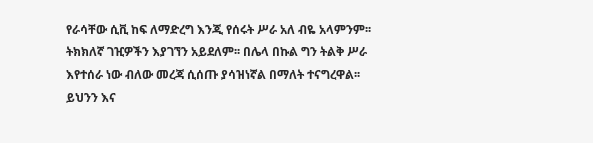የራሳቸው ሲቪ ከፍ ለማድረግ እንጂ የሰሩት ሥራ አለ ብዬ አላምንም፡፡ ትክክለኛ ገዢዎችን እያገኘን አይደለም፡፡ በሌላ በኩል ግን ትልቅ ሥራ እየተሰራ ነው ብለው መረጃ ሲሰጡ ያሳዝነኛል በማለት ተናግረዋል፡፡ ይህንን እና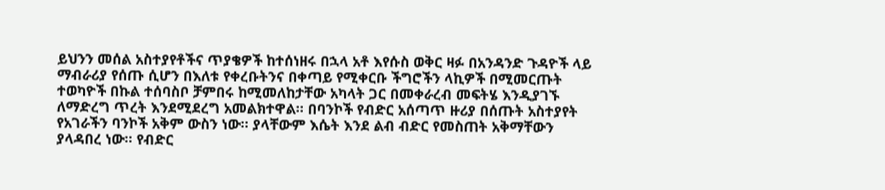ይህንን መሰል አስተያየቶችና ጥያቄዎች ከተሰነዘሩ በኋላ አቶ እየሱስ ወቅር ዛፉ በአንዳንድ ጉዳዮች ላይ ማብራሪያ የሰጡ ሲሆን በእለቱ የቀረቡትንና በቀጣይ የሚቀርቡ ችግሮችን ላኪዎች በሚመርጡት ተወካዮች በኩል ተሰባስቦ ቻምበሩ ከሚመለከታቸው አካላት ጋር በመቀራረብ መፍትሄ እንዲያገኙ ለማድረግ ጥረት እንደሚደረግ አመልክተዋል፡፡ በባንኮች የብድር አሰጣጥ ዙሪያ በሰጡት አስተያየት የአገራችን ባንኮች አቅም ውስን ነው፡፡ ያላቸውም እሴት እንደ ልብ ብድር የመስጠት አቅማቸውን ያላዳበረ ነው፡፡ የብድር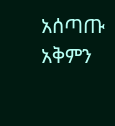አሰጣጡ አቅምን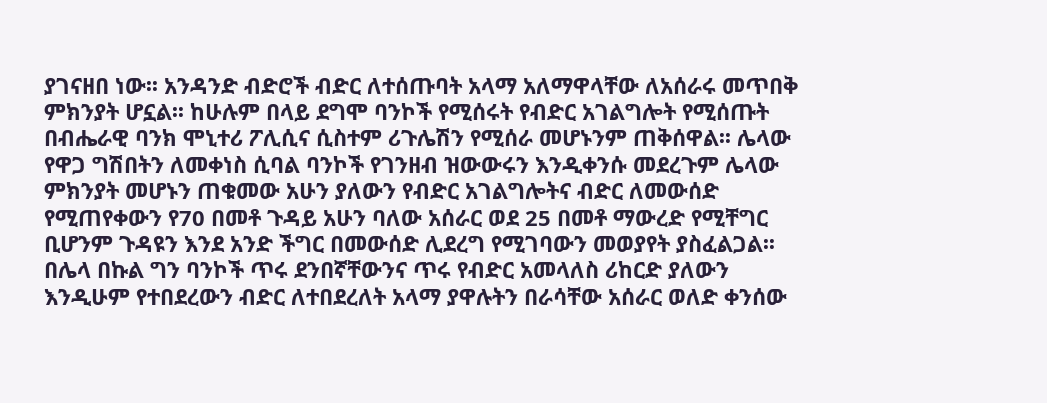ያገናዘበ ነው፡፡ አንዳንድ ብድሮች ብድር ለተሰጡባት አላማ አለማዋላቸው ለአሰራሩ መጥበቅ ምክንያት ሆኗል፡፡ ከሁሉም በላይ ደግሞ ባንኮች የሚሰሩት የብድር አገልግሎት የሚሰጡት በብሔራዊ ባንክ ሞኒተሪ ፖሊሲና ሲስተም ሪጉሌሽን የሚሰራ መሆኑንም ጠቅሰዋል፡፡ ሌላው የዋጋ ግሽበትን ለመቀነስ ሲባል ባንኮች የገንዘብ ዝውውሩን እንዲቀንሱ መደረጉም ሌላው ምክንያት መሆኑን ጠቁመው አሁን ያለውን የብድር አገልግሎትና ብድር ለመውሰድ የሚጠየቀውን የ70 በመቶ ጉዳይ አሁን ባለው አሰራር ወደ 25 በመቶ ማውረድ የሚቸግር ቢሆንም ጉዳዩን እንደ አንድ ችግር በመውሰድ ሊደረግ የሚገባውን መወያየት ያስፈልጋል፡፡ በሌላ በኩል ግን ባንኮች ጥሩ ደንበኛቸውንና ጥሩ የብድር አመላለስ ሪከርድ ያለውን እንዲሁም የተበደረውን ብድር ለተበደረለት አላማ ያዋሉትን በራሳቸው አሰራር ወለድ ቀንሰው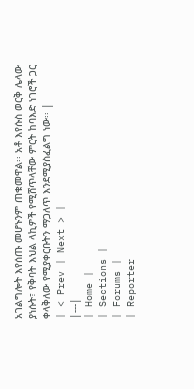አገልግሎት እየሰጡ መሆኑንም ጠቁመዋል፡፡ አቶ እየሱስ ወርቅ ሌላው ያነሱት፣ የቅባት እህል ላኪዎች የሚሸጥላቸው ምርት ከባእድ ነገሮች ጋር ቀላቅለው የሚያቀርቡትን ማጋለጥ እንደሚያስፈልግ ነው፡፡ |
| < Prev | Next > |
|---|
| Home |
| Sections |
| Forums |
| Reporter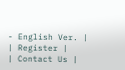- English Ver. |
| Register |
| Contact Us |